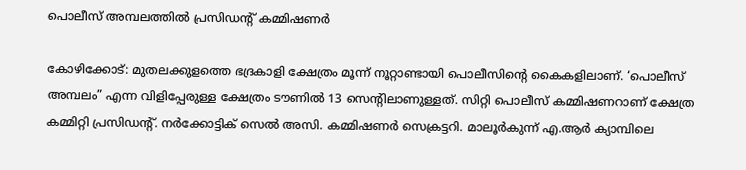പൊലീസ് അമ്പലത്തിൽ പ്രസിഡന്റ് കമ്മിഷണർ

കോഴിക്കോട്: മുതലക്കുളത്തെ ഭദ്രകാളി ക്ഷേത്രം മൂന്ന് നൂറ്റാണ്ടായി പൊലീസിന്റെ കൈകളിലാണ്. ‘പൊലീസ് അമ്പലം” എന്ന വിളിപ്പേരുള്ള ക്ഷേത്രം ടൗണിൽ 13 സെന്റിലാണുള്ളത്. സിറ്റി പൊലീസ് കമ്മിഷണറാണ് ക്ഷേത്ര കമ്മിറ്റി പ്രസിഡന്റ്. നർക്കോട്ടിക് സെൽ അസി. കമ്മിഷണർ സെക്രട്ടറി. മാലൂർകുന്ന് എ.ആർ ക്യാമ്പിലെ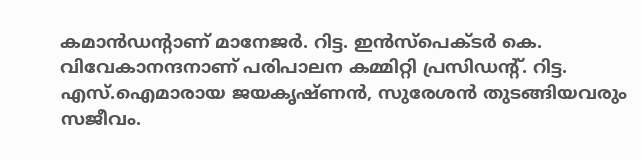കമാൻഡന്റാണ് മാനേജർ. റിട്ട. ഇൻസ്പെക്ടർ കെ. വിവേകാനന്ദനാണ് പരിപാലന കമ്മിറ്റി പ്രസിഡന്റ്. റിട്ട. എസ്.ഐമാരായ ജയകൃഷ്ണൻ, സുരേശൻ തുടങ്ങിയവരും സജീവം.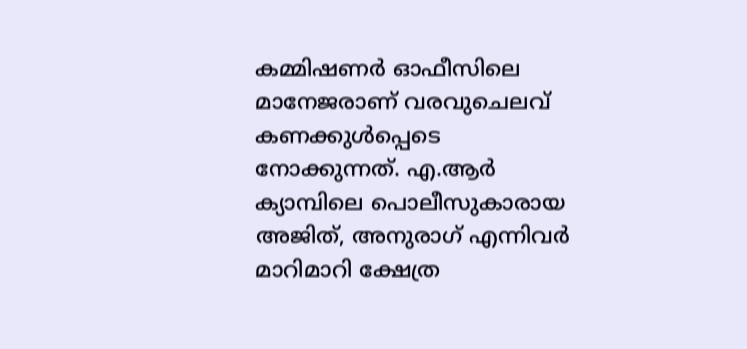കമ്മിഷണർ ഓഫീസിലെ മാനേജരാണ് വരവുചെലവ് കണക്കുൾപ്പെടെ നോക്കുന്നത്. എ.ആർ ക്യാമ്പിലെ പൊലീസുകാരായ അജിത്, അനുരാഗ് എന്നിവർ മാറിമാറി ക്ഷേത്ര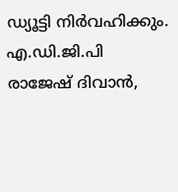ഡ്യൂട്ടി നിർവഹിക്കും. എ.ഡി.ജി.പി രാജേഷ് ദിവാൻ,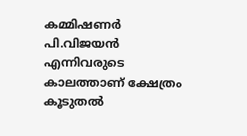കമ്മിഷണർ പി.വിജയൻ എന്നിവരുടെ കാലത്താണ് ക്ഷേത്രം കൂടുതൽ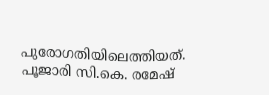പുരോഗതിയിലെത്തിയത്. പൂജാരി സി.കെ. രമേഷ്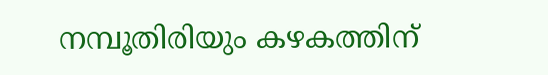നമ്പൂതിരിയും കഴകത്തിന്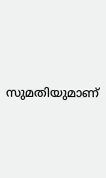സുമതിയുമാണ്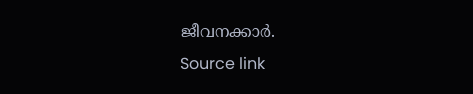ജീവനക്കാർ.
Source link